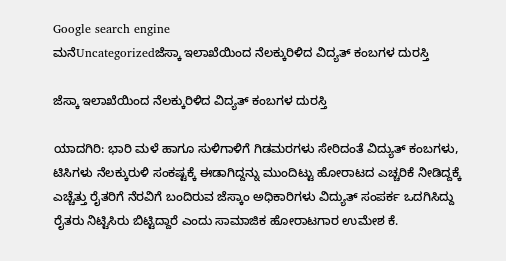Google search engine
ಮನೆUncategorizedಜೆಸ್ಕಾ ಇಲಾಖೆಯಿಂದ ನೆಲಕ್ಕುರಿಳಿದ ವಿದ್ಯತ್ ಕಂಬಗಳ ದುರಸ್ತಿ

ಜೆಸ್ಕಾ ಇಲಾಖೆಯಿಂದ ನೆಲಕ್ಕುರಿಳಿದ ವಿದ್ಯತ್ ಕಂಬಗಳ ದುರಸ್ತಿ

ಯಾದಗಿರಿ: ಭಾರಿ ಮಳೆ ಹಾಗೂ ಸುಳಿಗಾಳಿಗೆ ಗಿಡಮರಗಳು ಸೇರಿದಂತೆ ವಿದ್ಯುತ್ ಕಂಬಗಳು, ಟಿಸಿಗಳು ನೆಲಕ್ಕುರುಳಿ ಸಂಕಷ್ಟಕ್ಕೆ ಈಡಾಗಿದ್ದನ್ನು ಮುಂದಿಟ್ಟು ಹೋರಾಟದ ಎಚ್ಚರಿಕೆ ನೀಡಿದ್ದಕ್ಕೆ ಎಚ್ಚೆತ್ತು ರೈತರಿಗೆ ನೆರವಿಗೆ ಬಂದಿರುವ ಜೆಸ್ಕಾಂ ಅಧಿಕಾರಿಗಳು ವಿದ್ಯುತ್ ಸಂಪರ್ಕ ಒದಗಿಸಿದ್ದು ರೈತರು ನಿಟ್ಟಿಸಿರು ಬಿಟ್ಟಿದ್ದಾರೆ ಎಂದು ಸಾಮಾಜಿಕ ಹೋರಾಟಗಾರ ಉಮೇಶ ಕೆ.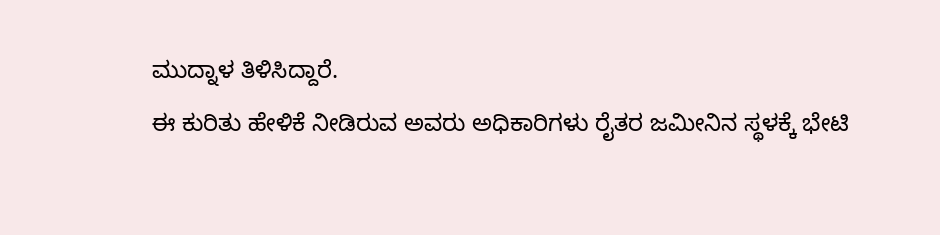ಮುದ್ನಾಳ ತಿಳಿಸಿದ್ದಾರೆ.
ಈ ಕುರಿತು ಹೇಳಿಕೆ ನೀಡಿರುವ ಅವರು ಅಧಿಕಾರಿಗಳು ರೈತರ ಜಮೀನಿನ ಸ್ಥಳಕ್ಕೆ ಭೇಟಿ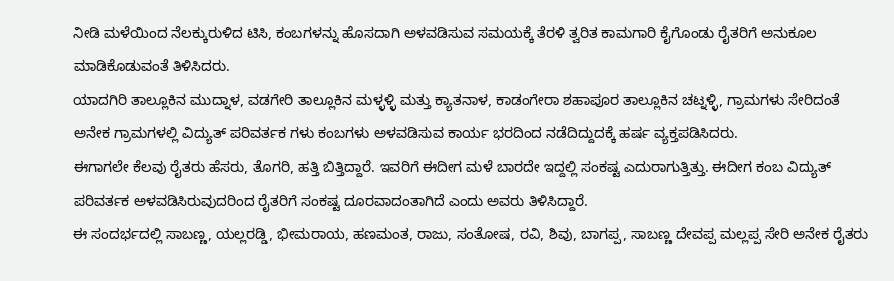ನೀಡಿ ಮಳೆಯಿಂದ ನೆಲಕ್ಕುರುಳಿದ ಟಿಸಿ, ಕಂಬಗಳನ್ನು ಹೊಸದಾಗಿ ಅಳವಡಿಸುವ ಸಮಯಕ್ಕೆ ತೆರಳಿ ತ್ವರಿತ ಕಾಮಗಾರಿ ಕೈಗೊಂಡು ರೈತರಿಗೆ ಅನುಕೂಲ ಮಾಡಿಕೊಡುವಂತೆ ತಿಳಿಸಿದರು.
ಯಾದಗಿರಿ ತಾಲ್ಲೂಕಿನ ಮುದ್ನಾಳ, ವಡಗೇರಿ ತಾಲ್ಲೂಕಿನ ಮಳ್ಳಳ್ಳಿ ಮತ್ತು ಕ್ಯಾತನಾಳ, ಕಾಡಂಗೇರಾ ಶಹಾಪೂರ ತಾಲ್ಲೂಕಿನ ಚಟ್ನಳ್ಳಿ, ಗ್ರಾಮಗಳು ಸೇರಿದಂತೆ ಅನೇಕ ಗ್ರಾಮಗಳಲ್ಲಿ ವಿದ್ಯುತ್ ಪರಿವರ್ತಕ ಗಳು ಕಂಬಗಳು ಅಳವಡಿಸುವ ಕಾರ್ಯ ಭರದಿಂದ ನಡೆದಿದ್ದುದಕ್ಕೆ ಹರ್ಷ ವ್ಯಕ್ತಪಡಿಸಿದರು.
ಈಗಾಗಲೇ ಕೆಲವು ರೈತರು ಹೆಸರು, ತೊಗರಿ, ಹತ್ತಿ ಬಿತ್ತಿದ್ದಾರೆ. ಇವರಿಗೆ ಈದೀಗ ಮಳೆ ಬಾರದೇ ಇದ್ದಲ್ಲಿ ಸಂಕಷ್ಟ ಎದುರಾಗುತ್ತಿತ್ತು. ಈದೀಗ ಕಂಬ ವಿದ್ಯುತ್ ಪರಿವರ್ತಕ ಅಳವಡಿಸಿರುವುದರಿಂದ ರೈತರಿಗೆ ಸಂಕಷ್ಟ ದೂರವಾದಂತಾಗಿದೆ ಎಂದು ಅವರು ತಿಳಿಸಿದ್ದಾರೆ.
ಈ ಸಂದರ್ಭದಲ್ಲಿ ಸಾಬಣ್ಣ, ಯಲ್ಲರಡ್ಡಿ, ಭೀಮರಾಯ, ಹಣಮಂತ, ರಾಜು, ಸಂತೋಷ, ರವಿ, ಶಿವು, ಬಾಗಪ್ಪ, ಸಾಬಣ್ಣ ದೇವಪ್ಪ ಮಲ್ಲಪ್ಪ ಸೇರಿ ಅನೇಕ ರೈತರು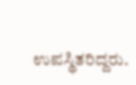ಉಪಸ್ಥಿತರಿದ್ದರು.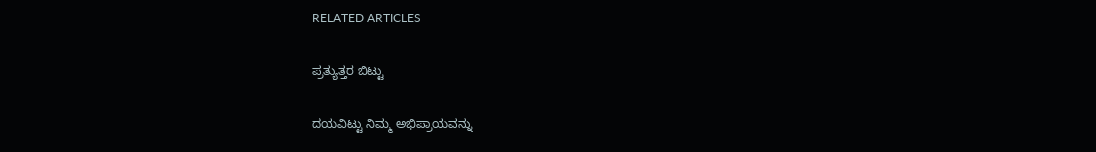RELATED ARTICLES

ಪ್ರತ್ಯುತ್ತರ ಬಿಟ್ಟು

ದಯವಿಟ್ಟು ನಿಮ್ಮ ಅಭಿಪ್ರಾಯವನ್ನು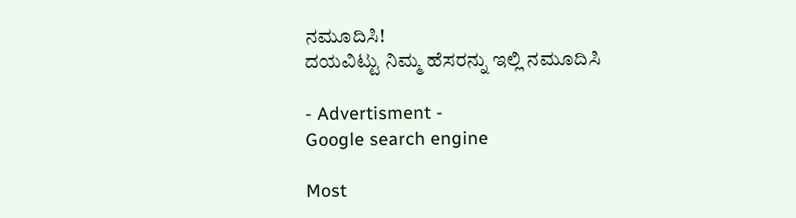ನಮೂದಿಸಿ!
ದಯವಿಟ್ಟು ನಿಮ್ಮ ಹೆಸರನ್ನು ಇಲ್ಲಿ ನಮೂದಿಸಿ

- Advertisment -
Google search engine

Most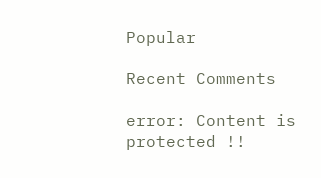Popular

Recent Comments

error: Content is protected !!